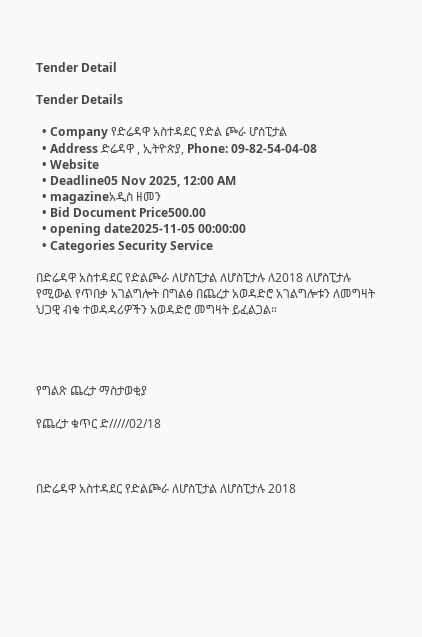Tender Detail

Tender Details

  • Company የድሬዳዋ አስተዳደር የድል ጮራ ሆስፒታል
  • Address ድሬዳዋ , ኢትዮጵያ, Phone: 09-82-54-04-08
  • Website
  • Deadline05 Nov 2025, 12:00 AM
  • magazineአዲስ ዘመን
  • Bid Document Price500.00
  • opening date2025-11-05 00:00:00
  • Categories Security Service

በድሬዳዋ አስተዳደር የድልጮራ ለሆስፒታል ለሆስፒታሉ ለ2018 ለሆስፒታሉ የሚውል የጥበቃ አገልግሎት በግልፅ በጨረታ አወዳድሮ አገልግሎቱን ለመግዛት ህጋዊ ብቁ ተወዳዳሪዎችን አወዳድሮ መግዛት ይፈልጋል።




የግልጽ ጨረታ ማስታወቂያ

የጨረታ ቁጥር ድ/////02/18



በድሬዳዋ አስተዳደር የድልጮራ ለሆስፒታል ለሆስፒታሉ 2018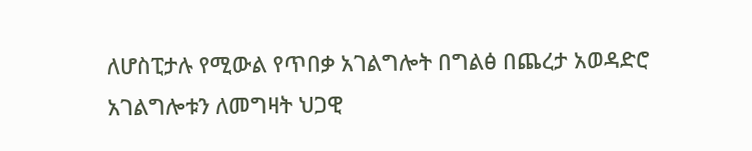ለሆስፒታሉ የሚውል የጥበቃ አገልግሎት በግልፅ በጨረታ አወዳድሮ አገልግሎቱን ለመግዛት ህጋዊ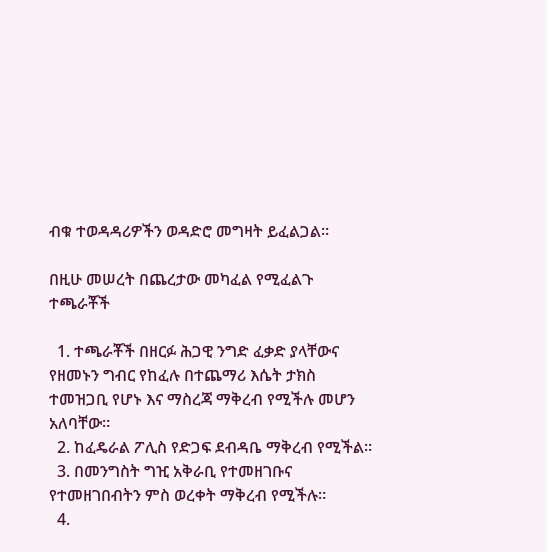ብቁ ተወዳዳሪዎችን ወዳድሮ መግዛት ይፈልጋል።

በዚሁ መሠረት በጨረታው መካፈል የሚፈልጉ ተጫራቾች

  1. ተጫራቾች በዘርፉ ሕጋዊ ንግድ ፈቃድ ያላቸውና የዘመኑን ግብር የከፈሉ በተጨማሪ እሴት ታክስ ተመዝጋቢ የሆኑ እና ማስረጃ ማቅረብ የሚችሉ መሆን አለባቸው።
  2. ከፈዴራል ፖሊስ የድጋፍ ደብዳቤ ማቅረብ የሚችል።
  3. በመንግስት ግዢ አቅራቢ የተመዘገቡና የተመዘገበብትን ምስ ወረቀት ማቅረብ የሚችሉ።
  4.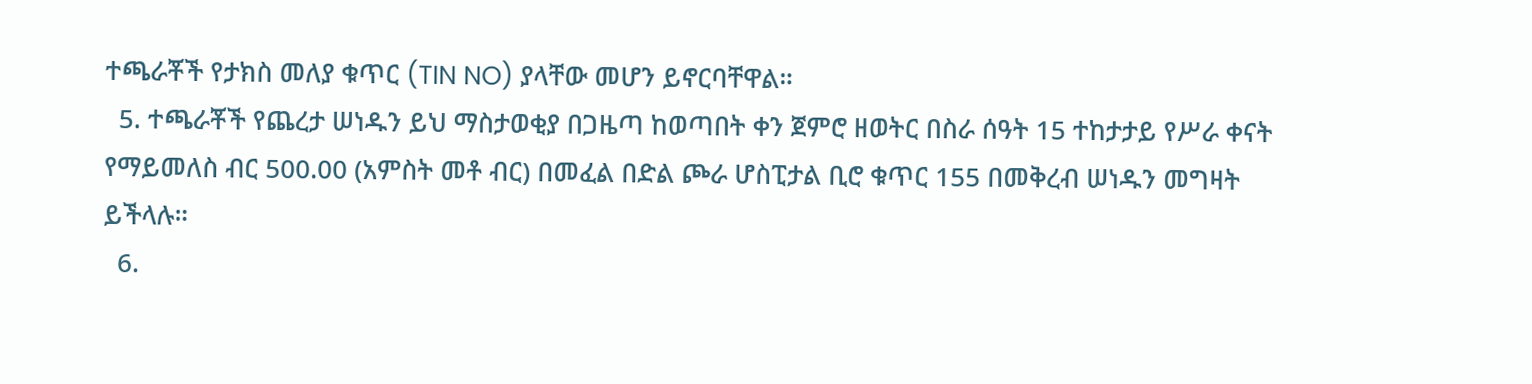ተጫራቾች የታክስ መለያ ቁጥር (TIN NO) ያላቸው መሆን ይኖርባቸዋል።
  5. ተጫራቾች የጨረታ ሠነዱን ይህ ማስታወቂያ በጋዜጣ ከወጣበት ቀን ጀምሮ ዘወትር በስራ ሰዓት 15 ተከታታይ የሥራ ቀናት የማይመለስ ብር 500.00 (አምስት መቶ ብር) በመፈል በድል ጮራ ሆስፒታል ቢሮ ቁጥር 155 በመቅረብ ሠነዱን መግዛት ይችላሉ።
  6.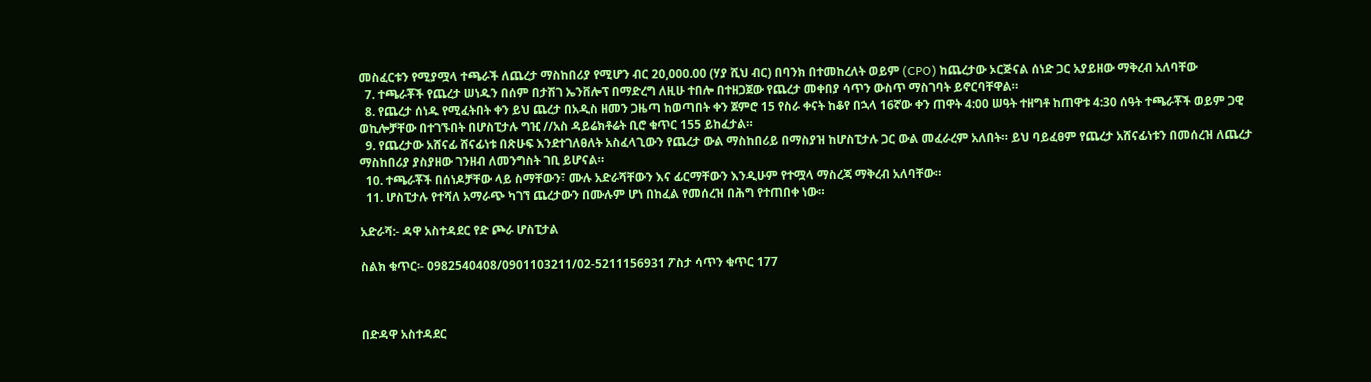መስፈርቱን የሚያሟላ ተጫራች ለጨረታ ማስከበሪያ የሚሆን ብር 20,000.00 (ሃያ ሺህ ብር) በባንክ በተመከረለት ወይም (CPO) ከጨረታው ኦርጅናል ሰነድ ጋር አያይዘው ማቅረብ አለባቸው
  7. ተጫራቾች የጨረታ ሠነዱን በሰም በታሽገ ኤንቨሎፕ በማድረግ ለዚሁ ተበሎ በተዘጋጀው የጨረታ መቀበያ ሳጥን ውስጥ ማስገባት ይኖርባቸዋል።
  8. የጨረታ ሰነዱ የሚፈትበት ቀን ይህ ጨረታ በአዲስ ዘመን ጋዜጣ ከወጣበት ቀን ጀምሮ 15 የስራ ቀናት ከቆየ በኋላ 16ኛው ቀን ጠዋት 4:00 ሠዓት ተዘግቶ ከጠዋቱ 4:30 ሰዓት ተጫራቾች ወይም ጋዊ ወኪሎቻቸው በተገኙበት በሆስፒታሉ ግዢ //አስ ዳይሬክቶሬት ቢሮ ቁጥር 155 ይከፈታል።
  9. የጨረታው አሸናፊ ሸናፊነቱ በጽሁፍ እንደተገለፀለት አስፈላጊውን የጨረታ ውል ማስከበሪይ በማስያዝ ከሆስፒታሉ ጋር ውል መፈራረም አለበት። ይህ ባይፈፀም የጨረታ አሸናፊነቱን በመሰረዝ ለጨረታ ማስከበሪያ ያስያዘው ገንዘብ ለመንግስት ገቢ ይሆናል።
  10. ተጫራቾች በሰነዶቻቸው ላይ ስማቸውን፣ ሙሉ አድራሻቸውን እና ፊርማቸውን እንዲሁም የተሟላ ማስረጃ ማቅረብ አለባቸው።
  11. ሆስፒታሉ የተሻለ አማራጭ ካገኘ ጨረታውን በሙሉም ሆነ በከፈል የመሰረዝ በሕግ የተጠበቀ ነው።

አድራሻ:- ዳዋ አስተዳደር የድ ጮራ ሆስፒታል

ስልክ ቁጥር፡- 0982540408/0901103211/02-5211156931 ፖስታ ሳጥን ቁጥር 177



በድዳዋ አስተዳደር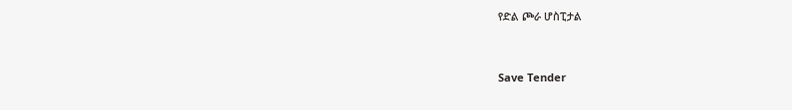የድል ጮራ ሆስፒታል



Save Tender